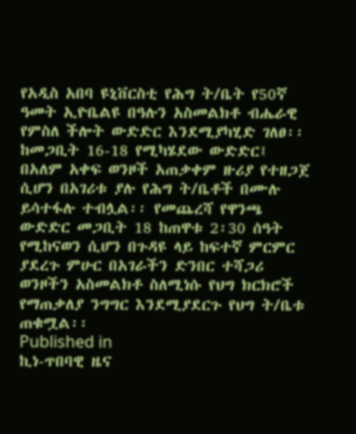የአዲስ አበባ ዩኒቨርስቲ የሕግ ት/ቤት የ50ኛ ዓመት ኢዮቤልዩ በዓሉን አስመልክቶ ብሔራዊ የምስለ ችሎት ውድድር እንደሚያካሂድ ገለፀ፡፡ ከመጋቢት 16-18 የሚካሄደው ውድድር፤ በአለም አቀፍ ወንዞች አጠቃቀም ዙሪያ የተዘጋጀ ሲሆን በአገሪቱ ያሉ የሕግ ት/ቤቶች በሙሉ ይሳተፋሉ ተብሏል፡፡ የመጨረሻ የዋንጫ ውድድር መጋቢት 18 ከጠዋቱ 2፡30 ሰዓት የሚከናወን ሲሆን በጉዳዩ ላይ ከፍተኛ ምርምር ያደረጉ ምሁር በአገራችን ድንበር ተሻጋሪ ወንዞችን አስመልክቶ ስለሚነሱ የህግ ክርክሮች የማጠቃለያ ንግግር እንደሚያደርጉ የህግ ት/ቤቱ ጠቁሟል፡፡
Published in
ኪነ-ጥበባዊ ዜና